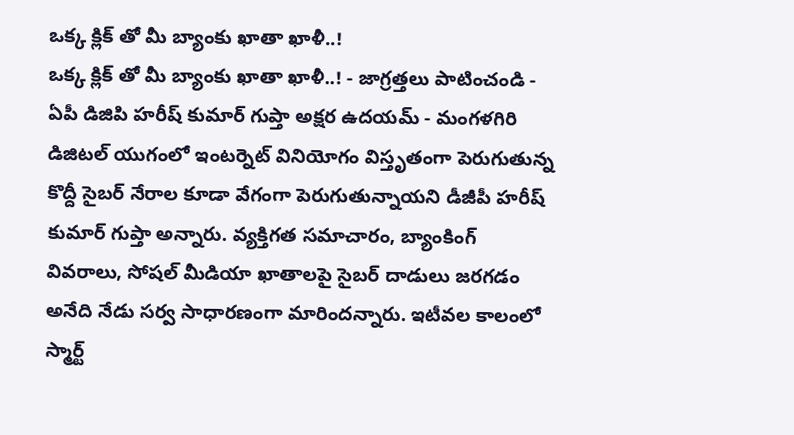ఒక్క క్లిక్ తో మీ బ్యాంకు ఖాతా ఖాళీ..!
ఒక్క క్లిక్ తో మీ బ్యాంకు ఖాతా ఖాళీ..! - జాగ్రత్తలు పాటించండి - ఏపీ డిజిపి హరీష్ కుమార్ గుప్తా అక్షర ఉదయమ్ - మంగళగిరి డిజిటల్ యుగంలో ఇంటర్నెట్ వినియోగం విస్తృతంగా పెరుగుతున్న కొద్దీ సైబర్ నేరాల కూడా వేగంగా పెరుగుతున్నాయని డీజీపీ హరీష్ కుమార్ గుప్తా అన్నారు. వ్యక్తిగత సమాచారం, బ్యాంకింగ్ వివరాలు, సోషల్ మీడియా ఖాతాలపై సైబర్ దాడులు జరగడం అనేది నేడు సర్వ సాధారణంగా మారిందన్నారు. ఇటీవల కాలంలో స్మార్ట్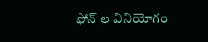ఫోన్ ల వినియోగం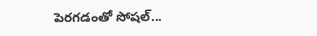పెరగడంతో సోషల్...